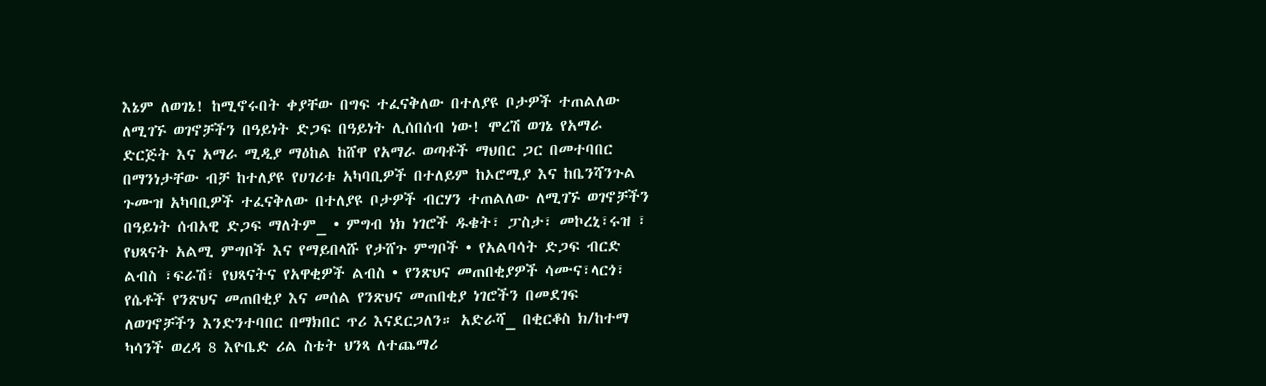እኔም ለወገኔ! ከሚኖሩበት ቀያቸው በግፍ ተፈናቅለው በተለያዩ ቦታዎች ተጠልለው ለሚገኙ ወገኖቻችን በዓይነት ድጋፍ በዓይነት ሊሰበሰብ ነው! ሞረሽ ወገኔ የአማራ ድርጅት እና አማራ ሚዲያ ማዕከል ከሸዋ የአማራ ወጣቶች ማህበር ጋር በመተባበር በማንነታቸው ብቻ ከተለያዩ የሀገሪቱ አካባቢዎች በተለይም ከኦሮሚያ እና ከቤንሻንጉል ጉሙዝ አካባቢዎች ተፈናቅለው በተለያዩ ቦታዎች ብርሃን ተጠልለው ለሚገኙ ወገኖቻችን በዓይነት ሰብአዊ ድጋፍ ማለትም_ • ምግብ ነክ ነገሮች ዱቄት፣ ፓስታ፣ መኮረኒ፣ሩዝ ፣ የህጻናት አልሚ ምግቦች እና የማይበላሹ የታሸጉ ምግቦች • የአልባሳት ድጋፍ ብርድ ልብስ ፣ፍራሽ፣ የህጻናትና የአዋቂዎች ልብስ • የንጽህና መጠበቂያዎች ሳሙና፣ላርጎ፣ የሴቶች የንጽህና መጠበቂያ እና መሰል የንጽህና መጠበቂያ ነገሮችን በመደገፍ ለወገኖቻችን እንድንተባበር በማክበር ጥሪ እናደርጋለን። አድራሻ_ በቂርቆስ ክ/ከተማ ካሳንች ወረዳ 8 እዮቤድ ሪል ስቴት ህንጻ ለተጨማሪ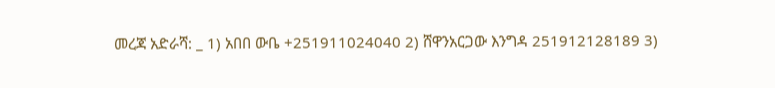መረጃ አድራሻ: _ 1) አበበ ውቤ +251911024040 2) ሸዋንአርጋው እንግዳ 251912128189 3)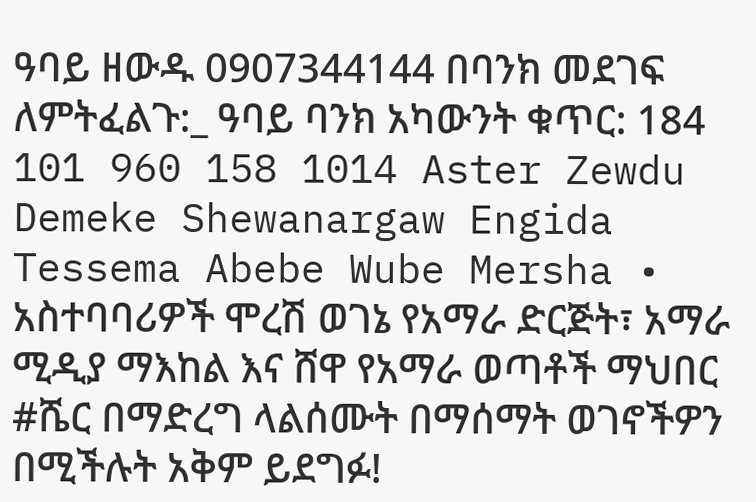ዓባይ ዘውዱ 0907344144 በባንክ መደገፍ ለምትፈልጉ:_ ዓባይ ባንክ አካውንት ቁጥር: 184 101 960 158 1014 Aster Zewdu Demeke Shewanargaw Engida Tessema Abebe Wube Mersha • አስተባባሪዎች ሞረሽ ወገኔ የአማራ ድርጅት፣ አማራ ሚዲያ ማእከል እና ሸዋ የአማራ ወጣቶች ማህበር #ሼር በማድረግ ላልሰሙት በማሰማት ወገኖችዎን በሚችሉት አቅም ይደግፉ!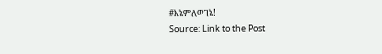#እኔምለወገኔ!
Source: Link to the Post